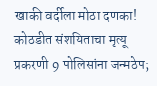खाकी वर्दीला मोठा दणका! कोठडीत संशयिताचा मृत्यू प्रकरणी 9 पोलिसांना जन्मठेप;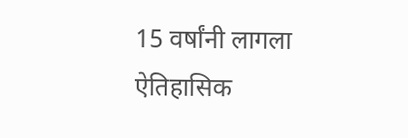15 वर्षांनी लागला ऐतिहासिक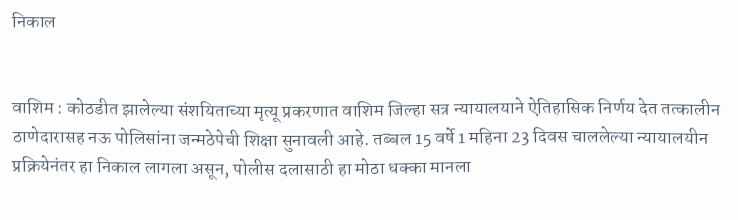निकाल


वाशिम : कोठडीत झालेल्या संशयिताच्या मृत्यू प्रकरणात वाशिम जिल्हा सत्र न्यायालयाने ऐतिहासिक निर्णय देत तत्कालीन ठाणेदारासह नऊ पोलिसांना जन्मठेपेची शिक्षा सुनावली आहे. तब्बल 15 वर्षे 1 महिना 23 दिवस चाललेल्या न्यायालयीन प्रक्रियेनंतर हा निकाल लागला असून, पोलीस दलासाठी हा मोठा धक्का मानला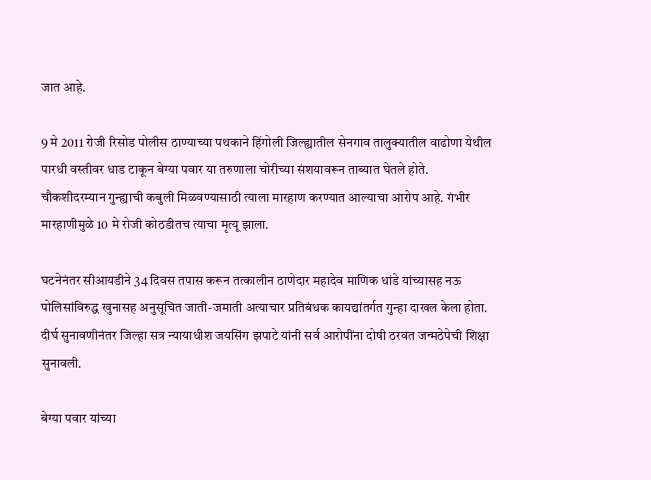जात आहे.

9 मे 2011 रोजी रिसोड पोलीस ठाण्याच्या पथकाने हिंगोली जिल्ह्यातील सेनगाव तालुक्यातील वाढोणा येथील पारधी वस्तीवर धाड टाकून बेग्या पवार या तरुणाला चोरीच्या संशयावरून ताब्यात घेतले होते. चौकशीदरम्यान गुन्ह्याची कबुली मिळवण्यासाठी त्याला मारहाण करण्यात आल्याचा आरोप आहे. गंभीर मारहाणीमुळे 10 मे रोजी कोठडीतच त्याचा मृत्यू झाला.

घटनेनंतर सीआयडीने 34 दिवस तपास करून तत्कालीन ठाणेदार महादेव माणिक धांडे यांच्यासह नऊ पोलिसांविरुद्ध खुनासह अनुसूचित जाती-जमाती अत्याचार प्रतिबंधक कायद्यांतर्गत गुन्हा दाखल केला होता. दीर्घ सुनावणीनंतर जिल्हा सत्र न्यायाधीश जयसिंग झपाटे यांनी सर्व आरोपींना दोषी ठरवत जन्मठेपेची शिक्षा सुनावली.

बेग्या पवार यांच्या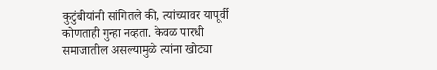कुटुंबीयांनी सांगितले की, त्यांच्यावर यापूर्वी कोणताही गुन्हा नव्हता. केवळ पारधी समाजातील असल्यामुळे त्यांना खोट्या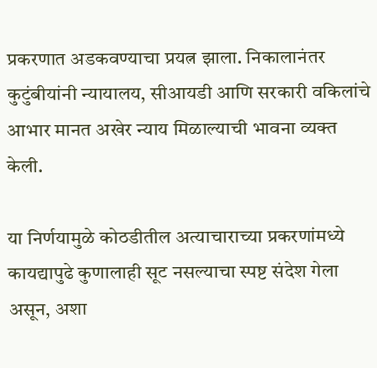प्रकरणात अडकवण्याचा प्रयत्न झाला. निकालानंतर कुटुंबीयांनी न्यायालय, सीआयडी आणि सरकारी वकिलांचे आभार मानत अखेर न्याय मिळाल्याची भावना व्यक्त केली.

या निर्णयामुळे कोठडीतील अत्याचाराच्या प्रकरणांमध्ये कायद्यापुढे कुणालाही सूट नसल्याचा स्पष्ट संदेश गेला असून, अशा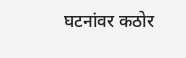घटनांवर कठोर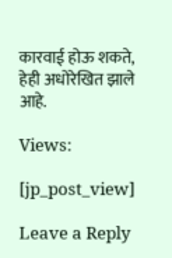कारवाई होऊ शकते, हेही अधोरेखित झाले आहे.

Views:

[jp_post_view]

Leave a Reply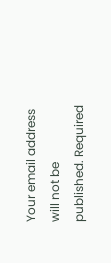Your email address will not be published. Required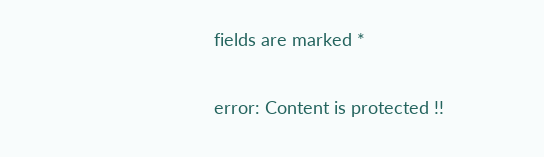fields are marked *

error: Content is protected !!